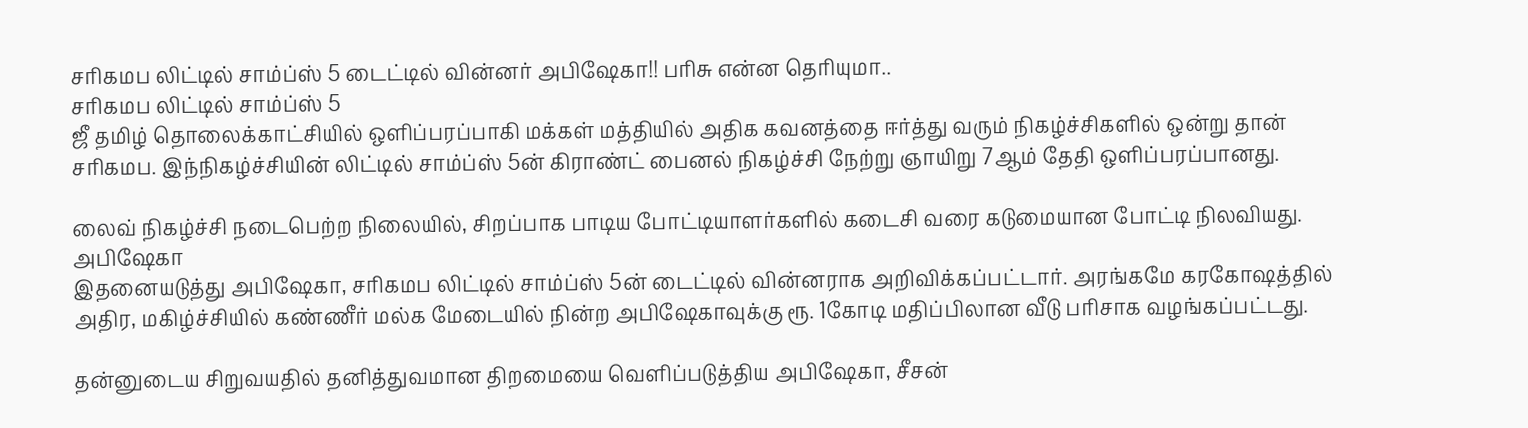சரிகமப லிட்டில் சாம்ப்ஸ் 5 டைட்டில் வின்னர் அபிஷேகா!! பரிசு என்ன தெரியுமா..
சரிகமப லிட்டில் சாம்ப்ஸ் 5
ஜீ தமிழ் தொலைக்காட்சியில் ஒளிப்பரப்பாகி மக்கள் மத்தியில் அதிக கவனத்தை ஈர்த்து வரும் நிகழ்ச்சிகளில் ஒன்று தான் சரிகமப. இந்நிகழ்ச்சியின் லிட்டில் சாம்ப்ஸ் 5ன் கிராண்ட் பைனல் நிகழ்ச்சி நேற்று ஞாயிறு 7ஆம் தேதி ஒளிப்பரப்பானது.

லைவ் நிகழ்ச்சி நடைபெற்ற நிலையில், சிறப்பாக பாடிய போட்டியாளர்களில் கடைசி வரை கடுமையான போட்டி நிலவியது.
அபிஷேகா
இதனையடுத்து அபிஷேகா, சரிகமப லிட்டில் சாம்ப்ஸ் 5ன் டைட்டில் வின்னராக அறிவிக்கப்பட்டார். அரங்கமே கரகோஷத்தில் அதிர, மகிழ்ச்சியில் கண்ணீர் மல்க மேடையில் நின்ற அபிஷேகாவுக்கு ரூ. 1கோடி மதிப்பிலான வீடு பரிசாக வழங்கப்பட்டது.

தன்னுடைய சிறுவயதில் தனித்துவமான திறமையை வெளிப்படுத்திய அபிஷேகா, சீசன்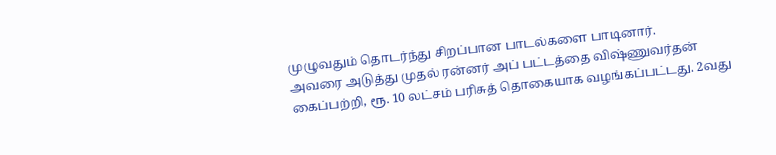முழுவதும் தொடர்ந்து சிறப்பான பாடல்களை பாடினார்.
அவரை அடுத்து முதல் ரன்னர் அப் பட்டத்தை விஷ்ணுவர்தன் கைப்பற்றி, ரூ. 10 லட்சம் பரிசுத் தொகையாக வழங்கப்பட்டது. 2வது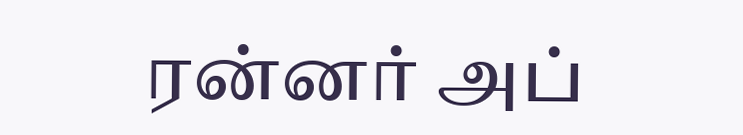ரன்னர் அப்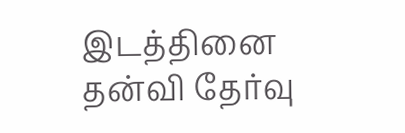இடத்தினை தன்வி தேர்வு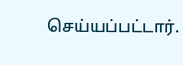செய்யப்பட்டார்.